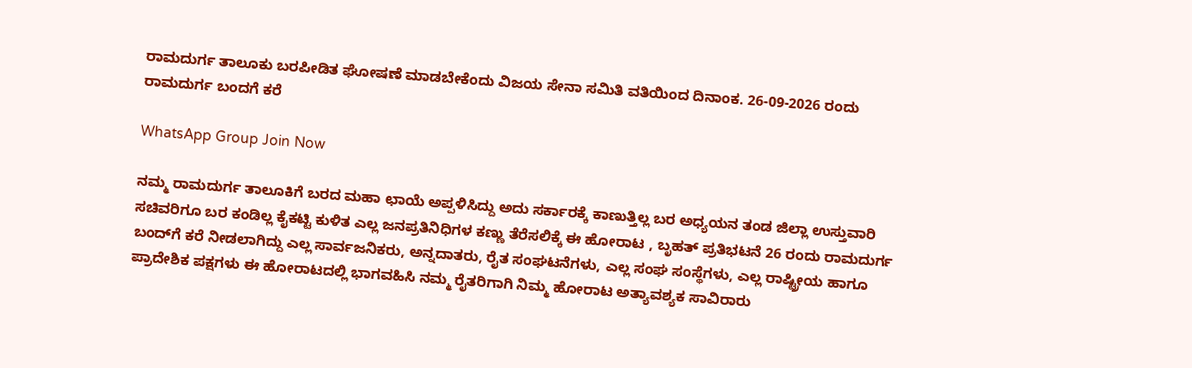ರಾಮದುರ್ಗ ತಾಲೂಕು ಬರಪೀಡಿತ ಘೋಷಣೆ ಮಾಡಬೇಕೆಂದು ವಿಜಯ ಸೇನಾ ಸಮಿತಿ ವತಿಯಿಂದ ದಿನಾಂಕ. 26-09-2026 ರಂದು ರಾಮದುರ್ಗ ಬಂದಗೆ ಕರೆ

WhatsApp Group Join Now

ನಮ್ಮ ರಾಮದುರ್ಗ ತಾಲೂಕಿಗೆ ಬರದ ಮಹಾ ಛಾಯೆ ಅಪ್ಪಳಿಸಿದ್ದು ಅದು ಸರ್ಕಾರಕ್ಕೆ ಕಾಣುತ್ತಿಲ್ಲ ಬರ ಅಧ್ಯಯನ ತಂಡ ಜಿಲ್ಲಾ ಉಸ್ತುವಾರಿ ಸಚಿವರಿಗೂ ಬರ ಕಂಡಿಲ್ಲ ಕೈಕಟ್ಟಿ ಕುಳಿತ ಎಲ್ಲ ಜನಪ್ರತಿನಿಧಿಗಳ ಕಣ್ಣು ತೆರೆಸಲಿಕ್ಕೆ ಈ ಹೋರಾಟ , ಬೃಹತ್ ಪ್ರತಿಭಟನೆ 26 ರಂದು ರಾಮದುರ್ಗ ಬಂದ್‌ಗೆ ಕರೆ ನೀಡಲಾಗಿದ್ದು ಎಲ್ಲ ಸಾರ್ವಜನಿಕರು, ಅನ್ನದಾತರು, ರೈತ ಸಂಘಟನೆಗಳು, ಎಲ್ಲ ಸಂಘ ಸಂಸ್ಥೆಗಳು, ಎಲ್ಲ ರಾಷ್ಟ್ರೀಯ ಹಾಗೂ ಪ್ರಾದೇಶಿಕ ಪಕ್ಷಗಳು ಈ ಹೋರಾಟದಲ್ಲಿ ಭಾಗವಹಿಸಿ ನಮ್ಮ ರೈತರಿಗಾಗಿ ನಿಮ್ಮ ಹೋರಾಟ ಅತ್ಯಾವಶ್ಯಕ ಸಾವಿರಾರು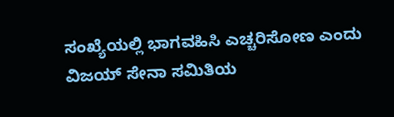ಸಂಖ್ಯೆಯಲ್ಲಿ ಭಾಗವಹಿಸಿ ಎಚ್ಚರಿಸೋಣ ಎಂದು ವಿಜಯ್ ಸೇನಾ ಸಮಿತಿಯ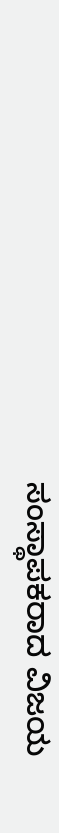ಸಂಸ್ಥಾಪಕರಾದ ವಿಜಯ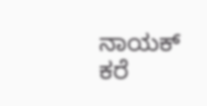ನಾಯಕ್ ಕರೆ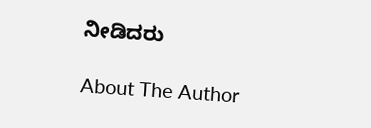ನೀಡಿದರು

About The Author